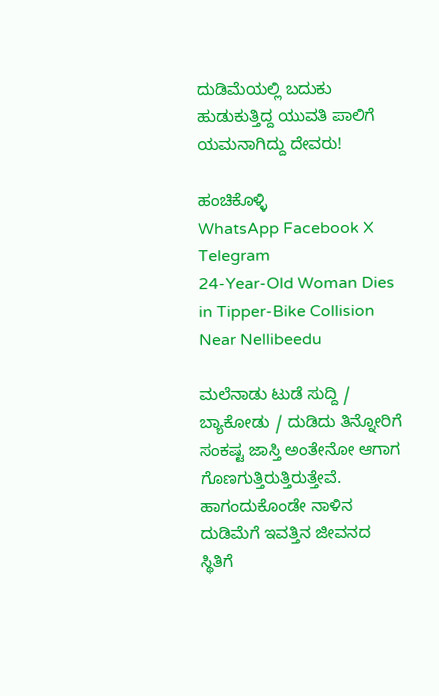ದುಡಿಮೆಯಲ್ಲಿ ಬದುಕು ಹುಡುಕುತ್ತಿದ್ದ ಯುವತಿ ಪಾಲಿಗೆ ಯಮನಾಗಿದ್ದು ದೇವರು!

ಹಂಚಿಕೊಳ್ಳಿ
WhatsApp Facebook X Telegram
24-Year-Old Woman Dies in Tipper-Bike Collision Near Nellibeedu

ಮಲೆನಾಡು ಟುಡೆ ಸುದ್ದಿ / ಬ್ಯಾಕೋಡು / ದುಡಿದು ತಿನ್ನೋರಿಗೆ ಸಂಕಷ್ಟ ಜಾಸ್ತಿ ಅಂತೇನೋ ಆಗಾಗ ಗೊಣಗುತ್ತಿರುತ್ತಿರುತ್ತೇವೆ. ಹಾಗಂದುಕೊಂಡೇ ನಾಳಿನ ದುಡಿಮೆಗೆ ಇವತ್ತಿನ ಜೀವನದ ಸ್ಥಿತಿಗೆ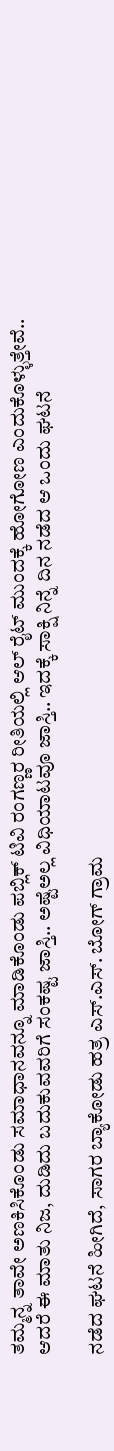ತಮ್ಮನ್ನ ತಾವೇ ಅಣಕಿಸಿಕೊಂಡು ಸಮಾಧಾನವನ್ನೂ ಮಾಡಿಕೊಂಡು ಪಬ್ಲಿಕ್ ಟಿವಿ ರಂಗಣ್ಣರ ರೀತಿಯಲ್ಲಿ ಆಲ್ ರೈಟ್ ಮುಂದಕ್ಕೆ ಹೋಗೋಣ ಎಂದುಕೊಳ್ಳುತ್ತೇವೆ.. ಆದರೆ ಈ ಮಾತು ನಿಜ, ದುಡಿದು ಬದುಕುವವರಿಗೆ ಸಂಕಷ್ಟ ಜಾಸ್ತಿ.. ಅಷ್ಟೆಅಲ್ಲ ವಿಧಿಯಾಟವೂ ಜಾಸ್ತಿ.. ಇದಕ್ಕೆ ಸಾಕ್ಷಿ ನಿನ್ನೆ ದಿನ ನಡೆದ ಆ ಒಂದು ಘಟನೆ

ನಡೆದ ಘಟನೆ ಹೀಗಿದೆ, ಸಾಗರ ಬ್ಯಾಕೋಡು ಹತ್ರ ಎಸ್.ಎಸ್. ಬೋಗ್ ಗ್ರಾಮ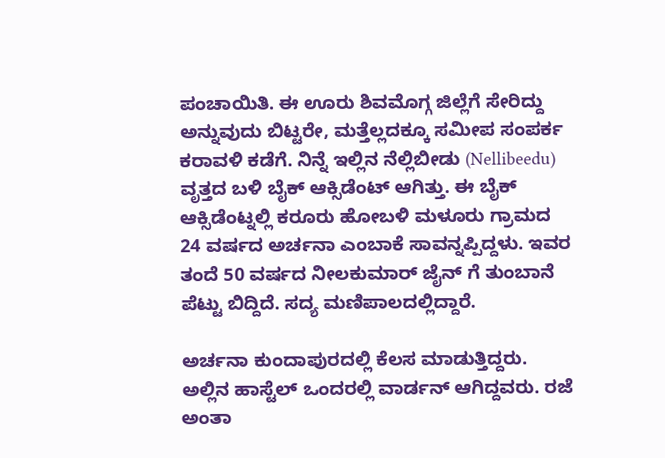ಪಂಚಾಯಿತಿ. ಈ ಊರು ಶಿವಮೊಗ್ಗ ಜಿಲ್ಲೆಗೆ ಸೇರಿದ್ದು ಅನ್ನುವುದು ಬಿಟ್ಟರೇ, ಮತ್ತೆಲ್ಲದಕ್ಕೂ ಸಮೀಪ ಸಂಪರ್ಕ ಕರಾವಳಿ ಕಡೆಗೆ. ನಿನ್ನೆ ಇಲ್ಲಿನ ನೆಲ್ಲಿಬೀಡು (Nellibeedu) ವೃತ್ತದ ಬಳಿ ಬೈಕ್ ಆಕ್ಸಿಡೆಂಟ್ ಆಗಿತ್ತು. ಈ ಬೈಕ್ ಆಕ್ಸಿಡೆಂಟ್ನಲ್ಲಿ ಕರೂರು ಹೋಬಳಿ ಮಳೂರು ಗ್ರಾಮದ 24 ವರ್ಷದ ಅರ್ಚನಾ ಎಂಬಾಕೆ ಸಾವನ್ನಪ್ಪಿದ್ದಳು. ಇವರ ತಂದೆ 50 ವರ್ಷದ ನೀಲಕುಮಾರ್ ಜೈನ್ ಗೆ ತುಂಬಾನೆ ಪೆಟ್ಟು ಬಿದ್ದಿದೆ. ಸದ್ಯ ಮಣಿಪಾಲದಲ್ಲಿದ್ದಾರೆ.

ಅರ್ಚನಾ ಕುಂದಾಪುರದಲ್ಲಿ ಕೆಲಸ ಮಾಡುತ್ತಿದ್ದರು. ಅಲ್ಲಿನ ಹಾಸ್ಟೆಲ್ ಒಂದರಲ್ಲಿ ವಾರ್ಡನ್ ಆಗಿದ್ದವರು. ರಜೆ ಅಂತಾ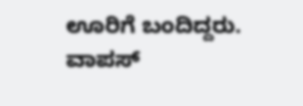ಊರಿಗೆ ಬಂದಿದ್ದರು. ವಾಪಸ್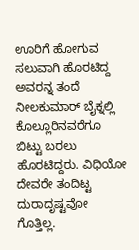ಊರಿಗೆ ಹೋಗುವ ಸಲುವಾಗಿ ಹೊರಟಿದ್ದ ಅವರನ್ನ ತಂದೆ ನೀಲಕುಮಾರ್ ಬೈಕ್ನಲ್ಲಿ ಕೊಲ್ಲೂರಿನವರೆಗೂ ಬಿಟ್ಟು ಬರಲು ಹೊರಟಿದ್ದರು. ವಿಧಿಯೋ ದೇವರೇ ತಂದಿಟ್ಟ ದುರಾದೃಷ್ಟವೋ ಗೊತ್ತಿಲ್ಲ.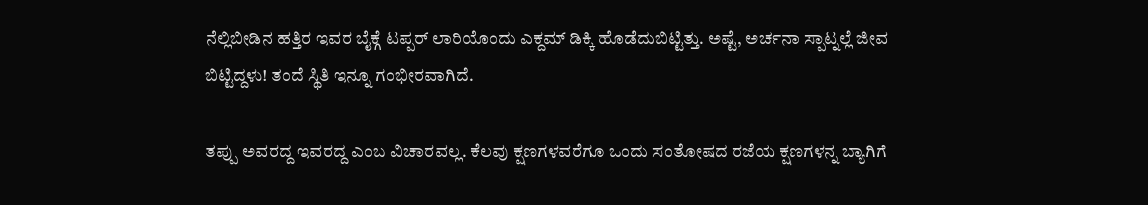ನೆಲ್ಲಿಬೀಡಿನ ಹತ್ತಿರ ಇವರ ಬೈಕ್ಗೆ ಟಪ್ಪರ್ ಲಾರಿಯೊಂದು ಎಕ್ದಮ್ ಡಿಕ್ಕಿ ಹೊಡೆದುಬಿಟ್ಟಿತ್ತು. ಅಷ್ಟೆ, ಅರ್ಚನಾ ಸ್ಪಾಟ್ನಲ್ಲೆ ಜೀವ ಬಿಟ್ಟಿದ್ದಳು! ತಂದೆ ಸ್ಥಿತಿ ಇನ್ನೂ ಗಂಭೀರವಾಗಿದೆ.

ತಪ್ಪು ಅವರದ್ದ ಇವರದ್ದ ಎಂಬ ವಿಚಾರವಲ್ಲ. ಕೆಲವು ಕ್ಷಣಗಳವರೆಗೂ ಒಂದು ಸಂತೋಷದ ರಜೆಯ ಕ್ಷಣಗಳನ್ನ ಬ್ಯಾಗಿಗೆ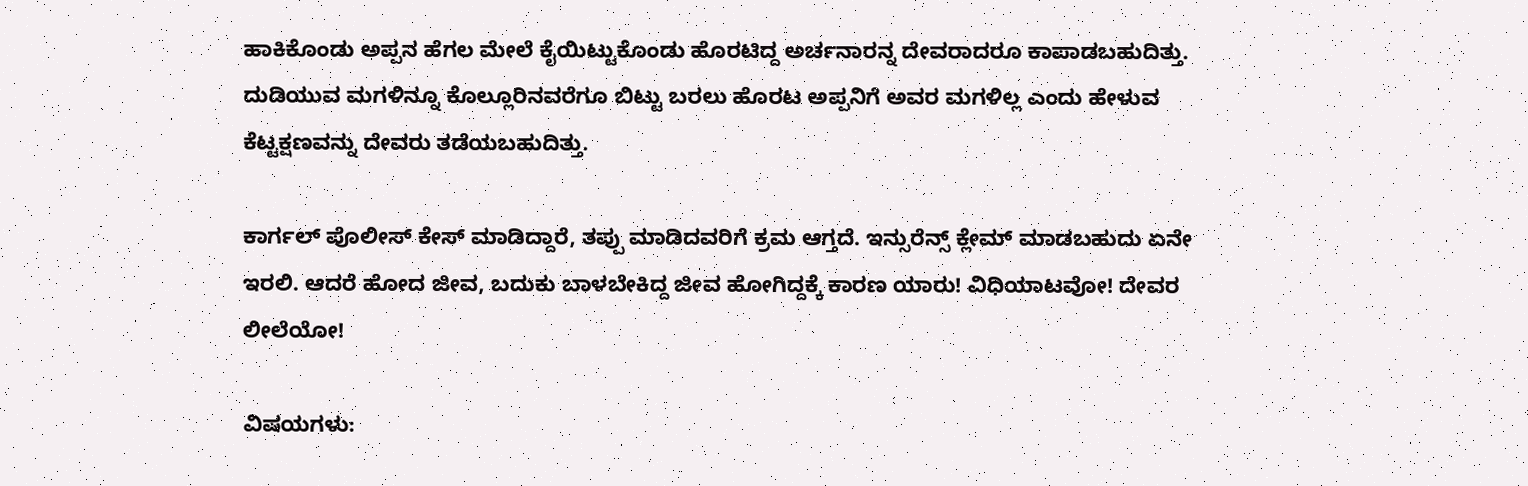ಹಾಕಿಕೊಂಡು ಅಪ್ಪನ ಹೆಗಲ ಮೇಲೆ ಕೈಯಿಟ್ಟುಕೊಂಡು ಹೊರಟಿದ್ದ ಅರ್ಚನಾರನ್ನ ದೇವರಾದರೂ ಕಾಪಾಡಬಹುದಿತ್ತು. ದುಡಿಯುವ ಮಗಳಿನ್ನೂ ಕೊಲ್ಲೂರಿನವರೆಗೂ ಬಿಟ್ಟು ಬರಲು ಹೊರಟ ಅಪ್ಪನಿಗೆ ಅವರ ಮಗಳಿಲ್ಲ ಎಂದು ಹೇಳುವ ಕೆಟ್ಟಕ್ಷಣವನ್ನು ದೇವರು ತಡೆಯಬಹುದಿತ್ತು.

ಕಾರ್ಗಲ್ ಪೊಲೀಸ್ ಕೇಸ್ ಮಾಡಿದ್ದಾರೆ, ತಪ್ಪು ಮಾಡಿದವರಿಗೆ ಕ್ರಮ ಆಗ್ತದೆ. ಇನ್ಸುರೆನ್ಸ್ ಕ್ಲೇಮ್ ಮಾಡಬಹುದು ಏನೇ ಇರಲಿ. ಆದರೆ ಹೋದ ಜೀವ, ಬದುಕು ಬಾಳಬೇಕಿದ್ದ ಜೀವ ಹೋಗಿದ್ದಕ್ಕೆ ಕಾರಣ ಯಾರು! ವಿಧಿಯಾಟವೋ! ದೇವರ ಲೀಲೆಯೋ!

ವಿಷಯಗಳು: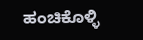ಹಂಚಿಕೊಳ್ಳಿ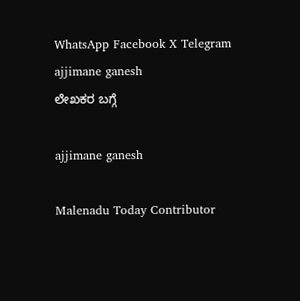WhatsApp Facebook X Telegram
ajjimane ganesh
ಲೇಖಕರ ಬಗ್ಗೆ

ajjimane ganesh

Malenadu Today Contributor